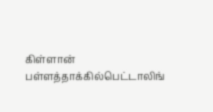கிள்ளான் பள்ளத்தாக்கில்பெட்டாலிங்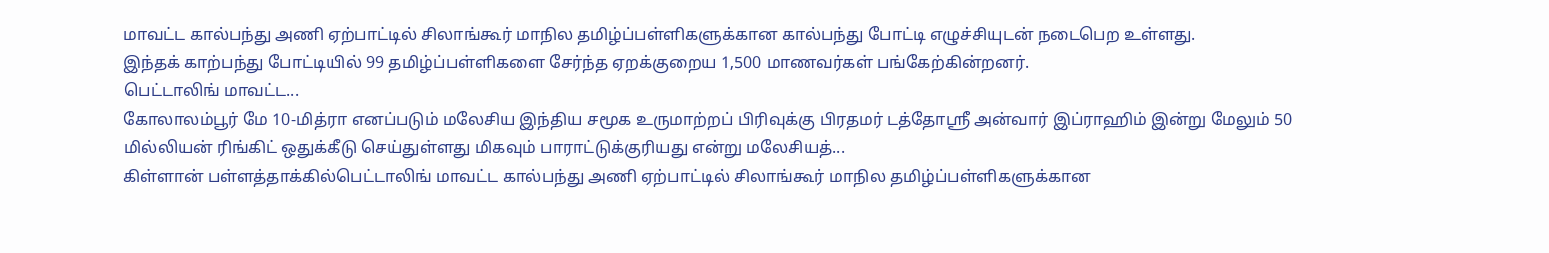மாவட்ட கால்பந்து அணி ஏற்பாட்டில் சிலாங்கூர் மாநில தமிழ்ப்பள்ளிகளுக்கான கால்பந்து போட்டி எழுச்சியுடன் நடைபெற உள்ளது.
இந்தக் காற்பந்து போட்டியில் 99 தமிழ்ப்பள்ளிகளை சேர்ந்த ஏறக்குறைய 1,500 மாணவர்கள் பங்கேற்கின்றனர்.
பெட்டாலிங் மாவட்ட...
கோலாலம்பூர் மே 10-மித்ரா எனப்படும் மலேசிய இந்திய சமூக உருமாற்றப் பிரிவுக்கு பிரதமர் டத்தோஸ்ரீ அன்வார் இப்ராஹிம் இன்று மேலும் 50 மில்லியன் ரிங்கிட் ஒதுக்கீடு செய்துள்ளது மிகவும் பாராட்டுக்குரியது என்று மலேசியத்...
கிள்ளான் பள்ளத்தாக்கில்பெட்டாலிங் மாவட்ட கால்பந்து அணி ஏற்பாட்டில் சிலாங்கூர் மாநில தமிழ்ப்பள்ளிகளுக்கான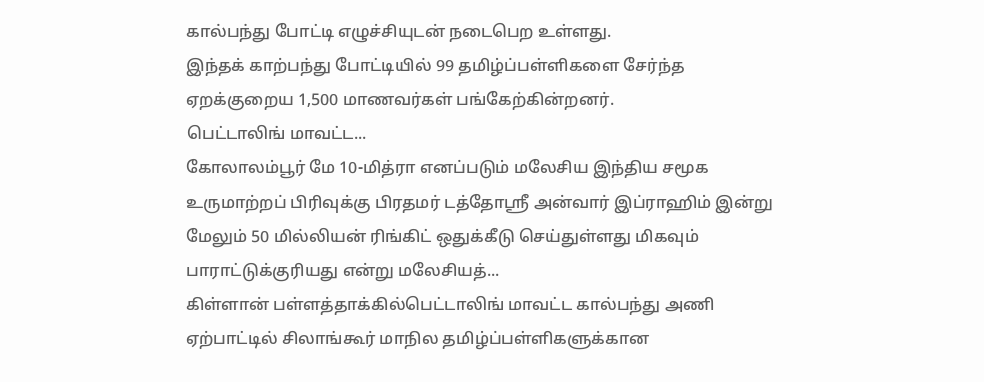கால்பந்து போட்டி எழுச்சியுடன் நடைபெற உள்ளது.
இந்தக் காற்பந்து போட்டியில் 99 தமிழ்ப்பள்ளிகளை சேர்ந்த ஏறக்குறைய 1,500 மாணவர்கள் பங்கேற்கின்றனர்.
பெட்டாலிங் மாவட்ட...
கோலாலம்பூர் மே 10-மித்ரா எனப்படும் மலேசிய இந்திய சமூக உருமாற்றப் பிரிவுக்கு பிரதமர் டத்தோஸ்ரீ அன்வார் இப்ராஹிம் இன்று மேலும் 50 மில்லியன் ரிங்கிட் ஒதுக்கீடு செய்துள்ளது மிகவும் பாராட்டுக்குரியது என்று மலேசியத்...
கிள்ளான் பள்ளத்தாக்கில்பெட்டாலிங் மாவட்ட கால்பந்து அணி ஏற்பாட்டில் சிலாங்கூர் மாநில தமிழ்ப்பள்ளிகளுக்கான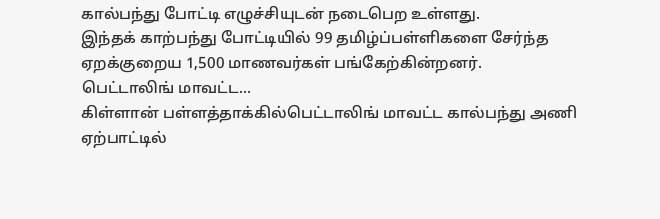கால்பந்து போட்டி எழுச்சியுடன் நடைபெற உள்ளது.
இந்தக் காற்பந்து போட்டியில் 99 தமிழ்ப்பள்ளிகளை சேர்ந்த ஏறக்குறைய 1,500 மாணவர்கள் பங்கேற்கின்றனர்.
பெட்டாலிங் மாவட்ட...
கிள்ளான் பள்ளத்தாக்கில்பெட்டாலிங் மாவட்ட கால்பந்து அணி ஏற்பாட்டில்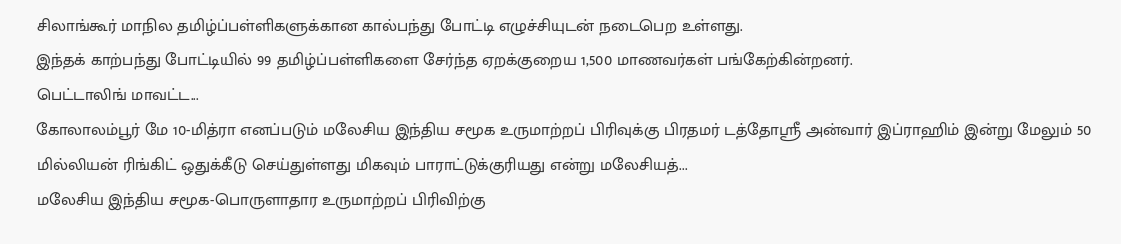சிலாங்கூர் மாநில தமிழ்ப்பள்ளிகளுக்கான கால்பந்து போட்டி எழுச்சியுடன் நடைபெற உள்ளது.
இந்தக் காற்பந்து போட்டியில் 99 தமிழ்ப்பள்ளிகளை சேர்ந்த ஏறக்குறைய 1,500 மாணவர்கள் பங்கேற்கின்றனர்.
பெட்டாலிங் மாவட்ட...
கோலாலம்பூர் மே 10-மித்ரா எனப்படும் மலேசிய இந்திய சமூக உருமாற்றப் பிரிவுக்கு பிரதமர் டத்தோஸ்ரீ அன்வார் இப்ராஹிம் இன்று மேலும் 50 மில்லியன் ரிங்கிட் ஒதுக்கீடு செய்துள்ளது மிகவும் பாராட்டுக்குரியது என்று மலேசியத்...
மலேசிய இந்திய சமூக-பொருளாதார உருமாற்றப் பிரிவிற்கு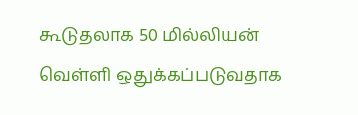கூடுதலாக 50 மில்லியன் வெள்ளி ஒதுக்கப்படுவதாக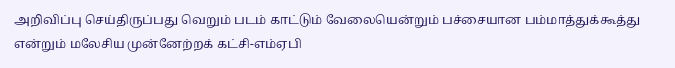அறிவிப்பு செய்திருப்பது வெறும் படம் காட்டும் வேலையென்றும் பச்சையான பம்மாத்துக்கூத்து என்றும் மலேசிய முன்னேற்றக் கட்சி-எம்ஏபி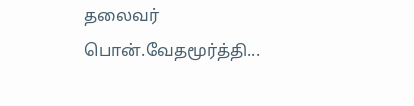தலைவர் பொன்.வேதமூர்த்தி...